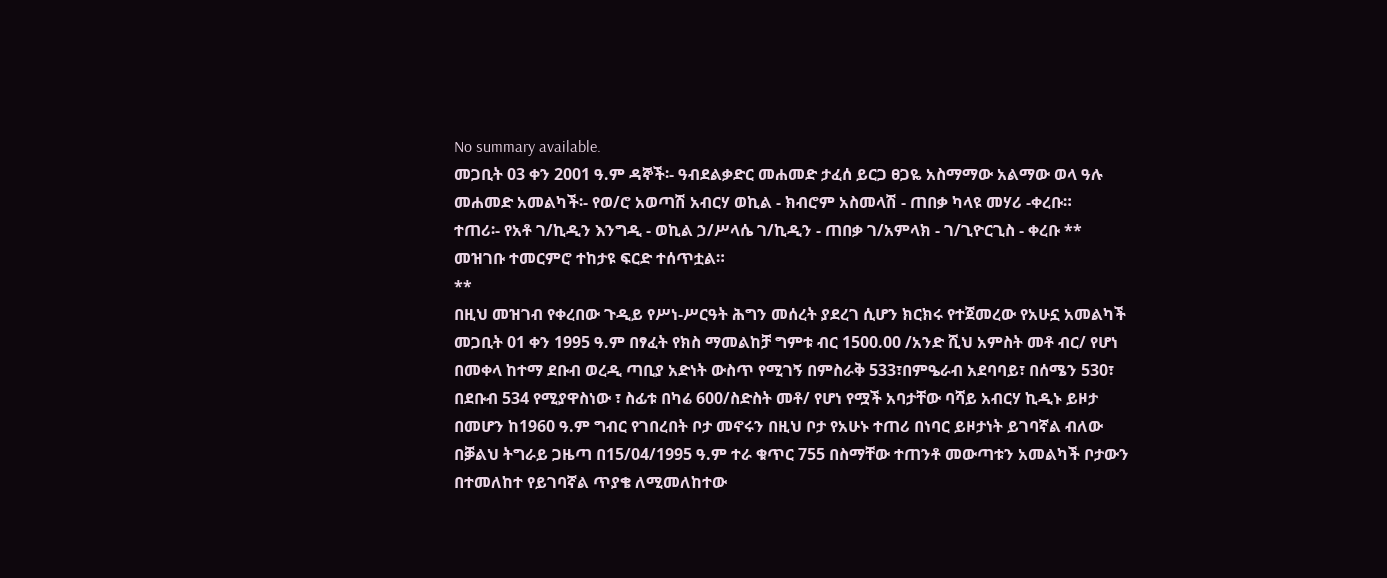No summary available.
መጋቢት 03 ቀን 2001 ዓ.ም ዳኞች፡- ዓብደልቃድር መሐመድ ታፈሰ ይርጋ ፀጋዬ አስማማው አልማው ወላ ዓሉ መሐመድ አመልካች፡- የወ/ሮ አወጣሽ አብርሃ ወኪል - ክብሮም አስመላሽ - ጠበቃ ካላዩ መሃሪ -ቀረቡ።
ተጠሪ፡- የአቶ ገ/ኪዲን እንግዲ - ወኪል ኃ/ሥላሴ ገ/ኪዲን - ጠበቃ ገ/አምላክ - ገ/ጊዮርጊስ - ቀረቡ **
መዝገቡ ተመርምሮ ተከታዩ ፍርድ ተሰጥቷል።
**
በዚህ መዝገብ የቀረበው ጉዲይ የሥነ-ሥርዓት ሕግን መሰረት ያደረገ ሲሆን ክርክሩ የተጀመረው የአሁኗ አመልካች መጋቢት 01 ቀን 1995 ዓ.ም በፃፈት የክስ ማመልከቻ ግምቱ ብር 1500.00 /አንድ ሺህ አምስት መቶ ብር/ የሆነ በመቀላ ከተማ ደቡብ ወረዲ ጣቢያ አድነት ውስጥ የሚገኝ በምስራቅ 533፣በምዔራብ አደባባይ፣ በሰሜን 530፣ በደቡብ 534 የሚያዋስነው ፣ ስፊቱ በካሬ 600/ስድስት መቶ/ የሆነ የሟች አባታቸው ባሻይ አብርሃ ኪዲኑ ይዞታ በመሆን ከ1960 ዓ.ም ግብር የገበረበት ቦታ መኖሩን በዚህ ቦታ የአሁኑ ተጠሪ በነባር ይዞታነት ይገባኛል ብለው በቓልህ ትግራይ ጋዜጣ በ15/04/1995 ዓ.ም ተራ ቁጥር 755 በስማቸው ተጠንቶ መውጣቱን አመልካች ቦታውን በተመለከተ የይገባኛል ጥያቄ ለሚመለከተው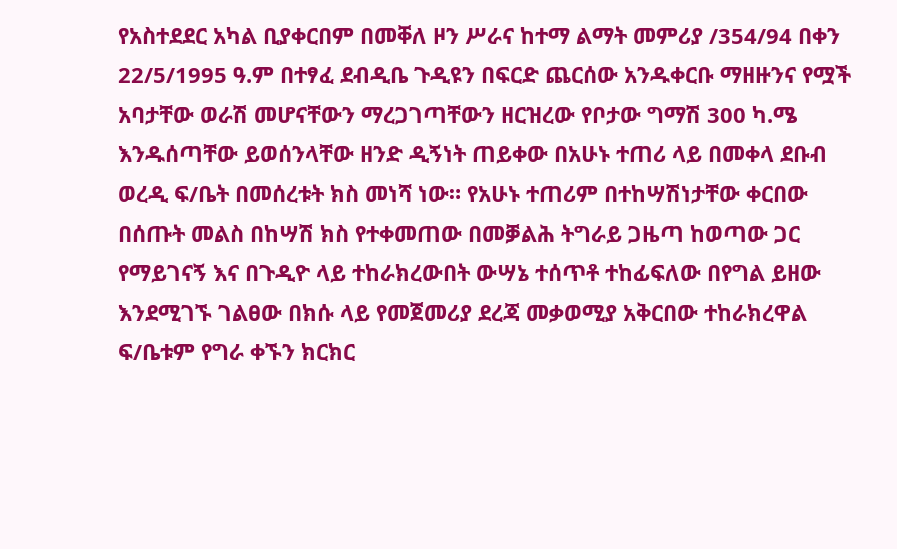የአስተደደር አካል ቢያቀርበም በመቐለ ዞን ሥራና ከተማ ልማት መምሪያ /354/94 በቀን 22/5/1995 ዓ.ም በተፃፈ ደብዲቤ ጉዲዩን በፍርድ ጨርሰው አንዱቀርቡ ማዘዙንና የሟች አባታቸው ወራሽ መሆናቸውን ማረጋገጣቸውን ዘርዝረው የቦታው ግማሽ 300 ካ.ሜ እንዱሰጣቸው ይወሰንላቸው ዘንድ ዲኝነት ጠይቀው በአሁኑ ተጠሪ ላይ በመቀላ ደቡብ ወረዲ ፍ/ቤት በመሰረቱት ክስ መነሻ ነው። የአሁኑ ተጠሪም በተከሣሽነታቸው ቀርበው በሰጡት መልስ በከሣሽ ክስ የተቀመጠው በመቓልሕ ትግራይ ጋዜጣ ከወጣው ጋር የማይገናኝ እና በጉዲዮ ላይ ተከራክረውበት ውሣኔ ተሰጥቶ ተከፊፍለው በየግል ይዘው እንደሚገኙ ገልፀው በክሱ ላይ የመጀመሪያ ደረጃ መቃወሚያ አቅርበው ተከራክረዋል ፍ/ቤቱም የግራ ቀኙን ክርክር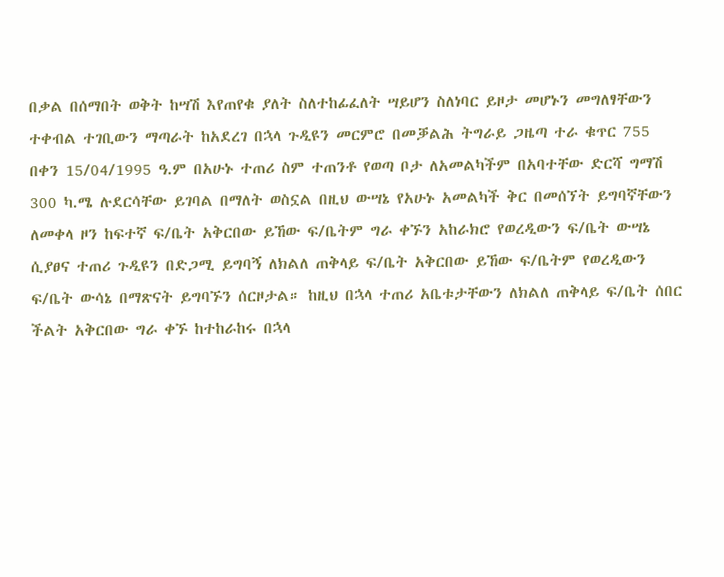በቃል በሰማበት ወቅት ከሣሽ እየጠየቁ ያለት ስለተከፊፈለት ሣይሆን ስለነባር ይዞታ መሆኑን መግለፃቸውን ተቀብል ተገቢውን ማጣራት ከአደረገ በኋላ ጉዲዩን መርምሮ በመቓልሕ ትግራይ ጋዜጣ ተራ ቁጥር 755 በቀን 15/04/1995 ዓ.ም በአሁኑ ተጠሪ ስም ተጠንቶ የወጣ ቦታ ለአመልካችም በአባተቸው ድርሻ ግማሽ 300 ካ.ሜ ሉደርሳቸው ይገባል በማለት ወስኗል በዚህ ውሣኔ የአሁኑ አመልካች ቅር በመሰኘት ይግባኛቸውን ለመቀላ ዞን ከፍተኛ ፍ/ቤት አቅርበው ይኸው ፍ/ቤትም ግራ ቀኙን አከራክሮ የወረዲውን ፍ/ቤት ውሣኔ ሲያፀና ተጠሪ ጉዲዩን በድጋሚ ይግባኝ ለክልለ ጠቅላይ ፍ/ቤት አቅርበው ይኸው ፍ/ቤትም የወረዲውን ፍ/ቤት ውሳኔ በማጽናት ይግባኙን ሰርዞታል። ከዚህ በኋላ ተጠሪ አቤቱታቸውን ለክልለ ጠቅላይ ፍ/ቤት ሰበር ችልት አቅርበው ግራ ቀኙ ከተከራከሩ በኋላ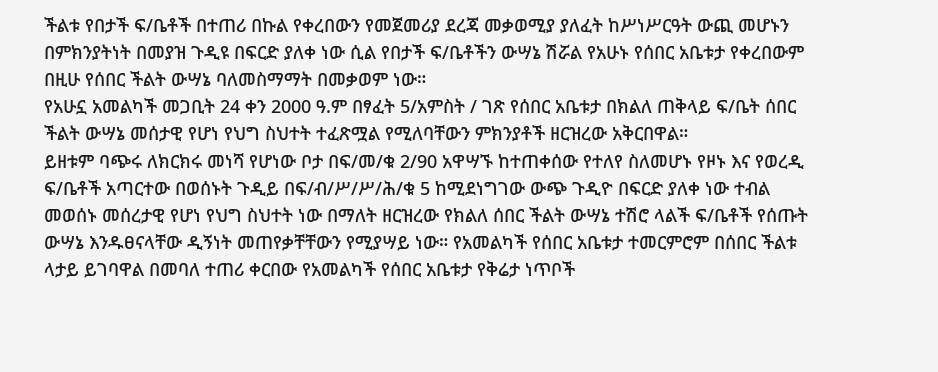ችልቱ የበታች ፍ/ቤቶች በተጠሪ በኩል የቀረበውን የመጀመሪያ ደረጃ መቃወሚያ ያለፈት ከሥነሥርዓት ውጪ መሆኑን በምክንያትነት በመያዝ ጉዲዩ በፍርድ ያለቀ ነው ሲል የበታች ፍ/ቤቶችን ውሣኔ ሽሯል የአሁኑ የሰበር አቤቱታ የቀረበውም በዚሁ የሰበር ችልት ውሣኔ ባለመስማማት በመቃወም ነው።
የአሁኗ አመልካች መጋቢት 24 ቀን 2000 ዓ.ም በፃፈት 5/አምስት / ገጽ የሰበር አቤቱታ በክልለ ጠቅላይ ፍ/ቤት ሰበር ችልት ውሣኔ መሰታዊ የሆነ የህግ ስህተት ተፈጽሟል የሚለባቸውን ምክንያቶች ዘርዝረው አቅርበዋል።
ይዘቱም ባጭሩ ለክርክሩ መነሻ የሆነው ቦታ በፍ/መ/ቁ 2/90 አዋሣኙ ከተጠቀሰው የተለየ ስለመሆኑ የዞኑ እና የወረዲ ፍ/ቤቶች አጣርተው በወሰኑት ጉዲይ በፍ/ብ/ሥ/ሥ/ሕ/ቁ 5 ከሚደነግገው ውጭ ጉዲዮ በፍርድ ያለቀ ነው ተብል መወሰኑ መሰረታዊ የሆነ የህግ ስህተት ነው በማለት ዘርዝረው የክልለ ሰበር ችልት ውሣኔ ተሽሮ ላልች ፍ/ቤቶች የሰጡት ውሣኔ እንዱፀናላቸው ዲኝነት መጠየቃቸቸውን የሚያሣይ ነው። የአመልካች የሰበር አቤቱታ ተመርምሮም በሰበር ችልቱ ላታይ ይገባዋል በመባለ ተጠሪ ቀርበው የአመልካች የሰበር አቤቱታ የቅሬታ ነጥቦች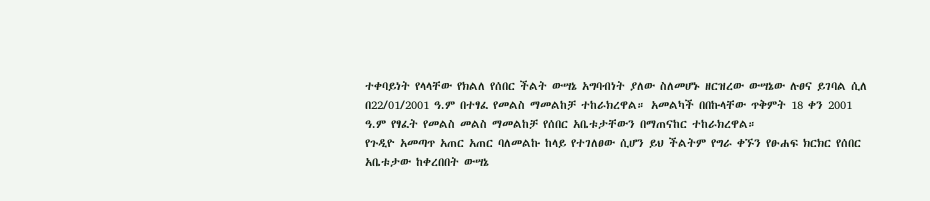ተቀባይነት የላላቸው የክልለ የሰበር ችልት ውሣኔ አግባብነት ያለው ስለመሆኑ ዘርዝረው ውሣኔው ሉፀና ይገባል ሲለ በ22/01/2001 ዓ.ም በተፃፈ የመልስ ማመልከቻ ተከራክረዋል። አመልካች በበኩላቸው ጥቅምት 18 ቀን 2001 ዓ.ም የፃፈት የመልስ መልስ ማመልከቻ የሰበር አቤቱታቸውን በማጠናከር ተከራክረዋል።
የጉዲዮ አመጣጥ አጠር አጠር ባለመልኩ ከላይ የተገለፀው ሲሆን ይህ ችልትም የግራ ቀኙን የፁሐፍ ክርክር የሰበር አቤቱታው ከቀረበበት ውሣኔ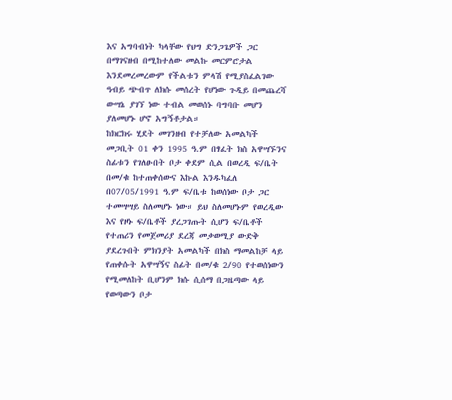እና አግባብነት ካላቸው የህግ ድንጋጌዎች ጋር በማገናዘብ በሚከተለው መልኩ መርምሮታል እንደመረመረውም የችልቱን ምላሽ የሚያስፈልገው ዓብይ ጭብጥ ለክሱ መሰረት የሆነው ጉዲይ በመጨረሻ ውሣኔ ያገኘ ነው ተብል መወሰኑ ባግባቡ መሆን ያለመሆኑ ሆኖ አግኝቶታል።
ከክርክሩ ሂደት መገንዘብ የተቻለው አመልካች መጋቢት 01 ቀን 1995 ዓ.ም በፃፈት ክስ አዋሣኙንና ስፊቱን የገለፁበት ቦታ ቀደም ሲል በወረዲ ፍ/ቤት በመ/ቁ ከተጠቀሰውና እኩል እንዱካፈለ በ07/05/1991 ዓ.ም ፍ/ቤቱ ከወሰነው ቦታ ጋር ተመሣሣይ ስለመሆኑ ነው። ይህ ስለመሆኑም የወረዲው እና የዞኑ ፍ/ቤቶች ያረጋገጡት ሲሆን ፍ/ቤቶች የተጠሪን የመጀመሪያ ደረጃ መቃወሚያ ውድቅ ያደረጉበት ምክንያት አመልካች በክስ ማመልከቻ ላይ የጠቀሱት አዋሣኝና ስፊት በመ/ቁ 2/90 የተወሰነውን የሚመለከት ቢሆንም ክሱ ሲሰማ በጋዜጣው ላይ የወጣውን ቦታ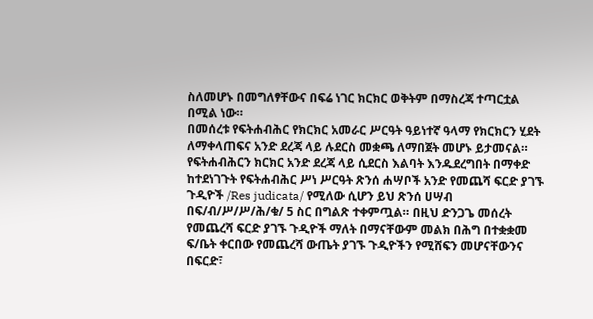ስለመሆኑ በመግለፃቸውና በፍሬ ነገር ክርክር ወቅትም በማስረጃ ተጣርቷል በሚል ነው።
በመሰረቱ የፍትሐብሕር የክርክር አመራር ሥርዓት ዓይነተኛ ዓላማ የክርክርን ሂደት ለማቀላጠፍና አንድ ደረጃ ላይ ሉደርስ መቋጫ ለማበጀት መሆኑ ይታመናል። የፍትሐብሕርን ክርክር አንድ ደረጃ ላይ ሲደርስ እልባት እንዱደረግበት በማቀድ ከተደነገጉት የፍትሐብሕር ሥነ ሥርዓት ጽንሰ ሐሣቦች አንድ የመጨሻ ፍርድ ያገኙ ጉዲዮች /Res judicata/ የሚለው ሲሆን ይህ ጽንሰ ሀሣብ በፍ/ብ/ሥ/ሥ/ሕ/ቁ/ 5 ስር በግልጽ ተቀምጧል። በዚህ ድንጋጌ መሰረት የመጨረሻ ፍርድ ያገኙ ጉዲዮች ማለት በማናቸውም መልክ በሕግ በተቋቋመ ፍ/ቤት ቀርበው የመጨረሻ ውጤት ያገኙ ጉዲዮችን የሚሸፍን መሆናቸውንና በፍርድ፣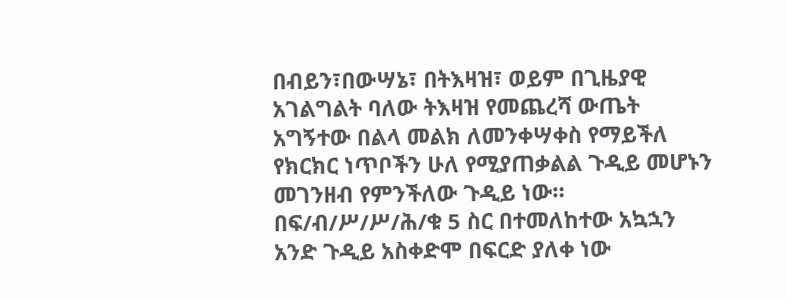በብይን፣በውሣኔ፣ በትእዛዝ፣ ወይም በጊዜያዊ አገልግልት ባለው ትእዛዝ የመጨረሻ ውጤት አግኝተው በልላ መልክ ለመንቀሣቀስ የማይችለ የክርክር ነጥቦችን ሁለ የሚያጠቃልል ጉዲይ መሆኑን መገንዘብ የምንችለው ጉዲይ ነው። በፍ/ብ/ሥ/ሥ/ሕ/ቁ 5 ስር በተመለከተው አኳኋን አንድ ጉዲይ አስቀድሞ በፍርድ ያለቀ ነው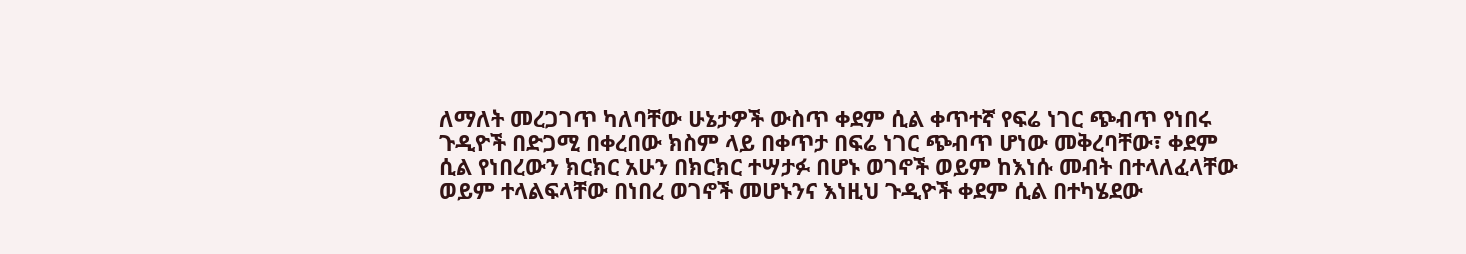ለማለት መረጋገጥ ካለባቸው ሁኔታዎች ውስጥ ቀደም ሲል ቀጥተኛ የፍሬ ነገር ጭብጥ የነበሩ ጉዲዮች በድጋሚ በቀረበው ክስም ላይ በቀጥታ በፍሬ ነገር ጭብጥ ሆነው መቅረባቸው፣ ቀደም ሲል የነበረውን ክርክር አሁን በክርክር ተሣታፉ በሆኑ ወገኖች ወይም ከእነሱ መብት በተላለፈላቸው ወይም ተላልፍላቸው በነበረ ወገኖች መሆኑንና እነዚህ ጉዲዮች ቀደም ሲል በተካሄደው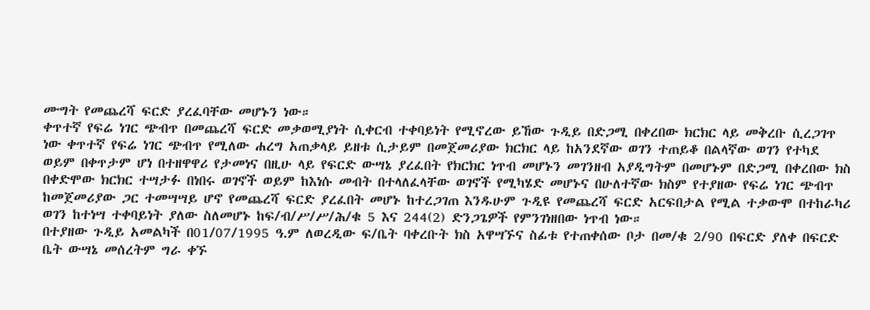ሙግት የመጨረሻ ፍርድ ያረፈባቸው መሆኑን ነው።
ቀጥተኛ የፍሬ ነገር ጭብጥ በመጨረሻ ፍርድ መቃወሚያነት ሲቀርብ ተቀባይነት የሚኖረው ይኸው ጉዲይ በድጋሚ በቀረበው ክርክር ላይ መቅረቡ ሲረጋገጥ ነው ቀጥተኛ የፍሬ ነገር ጭብጥ የሚለው ሐረግ አጠቃላይ ይዘቱ ሲታይም በመጀመሪያው ክርክር ላይ ከአንደኛው ወገን ተጠይቆ በልላኛው ወገን የተካደ ወይም በቀጥታም ሆነ በተዘዋዋሪ የታመነና በዚሁ ላይ የፍርድ ውሣኔ ያረፈበት የክርክር ነጥብ መሆኑን መገንዘብ አያዲግትም በመሆኑም በድጋሚ በቀረበው ክስ በቀድሞው ክርክር ተሣታፉ በነበሩ ወገኖች ወይም ከእነሱ መብት በተላለፈላቸው ወገኖች የሚካሄድ መሆኑና በሁለተኛው ክስም የተያዘው የፍሬ ነገር ጭብጥ ከመጀመሪያው ጋር ተመሣሣይ ሆኖ የመጨረሻ ፍርድ ያረፈበት መሆኑ ከተረጋገጠ እንዱሁም ጉዲዩ የመጨረሻ ፍርድ አርፍበታል የሚል ተቃውሞ በተከራካሪ ወገን ከተነሣ ተቀባይነት ያለው ስለመሆኑ ከፍ/ብ/ሥ/ሥ/ሕ/ቁ 5 እና 244(2) ድንጋጌዎች የምንገነዘበው ነጥብ ነው።
በተያዘው ጉዲይ አመልካች በ01/07/1995 ዓ.ም ለወረዲው ፍ/ቤት ባቀረቡት ክስ አዋሣኙና ስፊቱ የተጠቀሰው ቦታ በመ/ቁ 2/90 በፍርድ ያለቀ በፍርድ ቤት ውሣኔ መሰረትም ግራ ቀኙ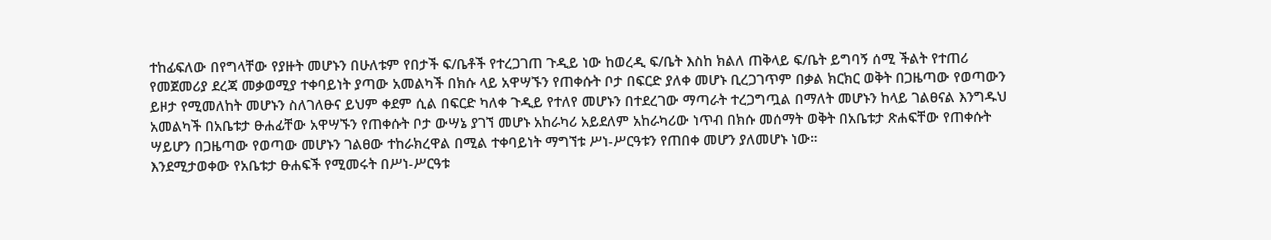ተከፊፍለው በየግላቸው የያዙት መሆኑን በሁለቱም የበታች ፍ/ቤቶች የተረጋገጠ ጉዲይ ነው ከወረዲ ፍ/ቤት እስከ ክልለ ጠቅላይ ፍ/ቤት ይግባኝ ሰሚ ችልት የተጠሪ የመጀመሪያ ደረጃ መቃወሚያ ተቀባይነት ያጣው አመልካች በክሱ ላይ አዋሣኙን የጠቀሱት ቦታ በፍርድ ያለቀ መሆኑ ቢረጋገጥም በቃል ክርክር ወቅት በጋዜጣው የወጣውን ይዞታ የሚመለከት መሆኑን ስለገለፁና ይህም ቀደም ሲል በፍርድ ካለቀ ጉዲይ የተለየ መሆኑን በተደረገው ማጣራት ተረጋግጧል በማለት መሆኑን ከላይ ገልፀናል እንግዱህ አመልካች በአቤቱታ ፁሐፊቸው አዋሣኙን የጠቀሱት ቦታ ውሣኔ ያገኘ መሆኑ አከራካሪ አይደለም አከራካሪው ነጥብ በክሱ መሰማት ወቅት በአቤቱታ ጽሐፍቸው የጠቀሱት ሣይሆን በጋዜጣው የወጣው መሆኑን ገልፀው ተከራክረዋል በሚል ተቀባይነት ማግኘቱ ሥነ-ሥርዓቱን የጠበቀ መሆን ያለመሆኑ ነው።
እንደሚታወቀው የአቤቱታ ፁሐፍች የሚመሩት በሥነ-ሥርዓቱ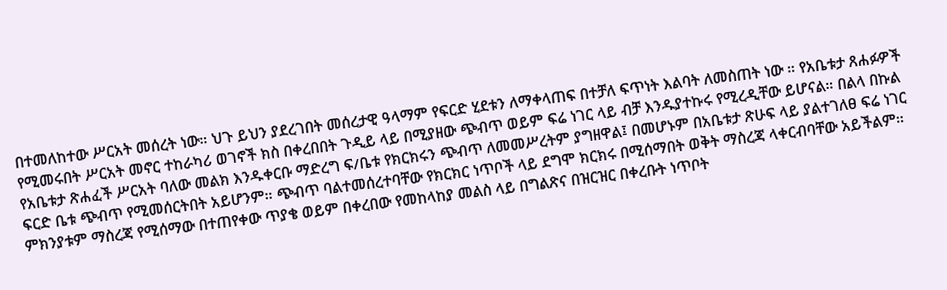በተመለከተው ሥርአት መሰረት ነው። ህጉ ይህን ያደረገበት መሰረታዊ ዓላማም የፍርድ ሂደቱን ለማቀላጠፍ በተቻለ ፍጥነት እልባት ለመስጠት ነው ። የአቤቱታ ጸሐፉዎች የሚመሩበት ሥርአት መኖር ተከራካሪ ወገኖች ክስ በቀረበበት ጉዲይ ላይ በሚያዘው ጭብጥ ወይም ፍሬ ነገር ላይ ብቻ እንዱያተኩሩ የሚረዲቸው ይሆናል። በልላ በኩል የአቤቱታ ጽሐፈች ሥርአት ባለው መልክ እንዱቀርቡ ማድረግ ፍ/ቤቱ የክርክሩን ጭብጥ ለመመሥረትም ያግዘዋል፤ በመሆኑም በአቤቱታ ጽሁፍ ላይ ያልተገለፀ ፍሬ ነገር ፍርድ ቤቱ ጭብጥ የሚመሰርትበት አይሆንም። ጭብጥ ባልተመሰረተባቸው የክርክር ነጥቦች ላይ ደግሞ ክርክሩ በሚሰማበት ወቅት ማስረጃ ላቀርብባቸው አይችልም። ምክንያቱም ማስረጃ የሚሰማው በተጠየቀው ጥያቄ ወይም በቀረበው የመከላከያ መልስ ላይ በግልጽና በዝርዝር በቀረቡት ነጥቦት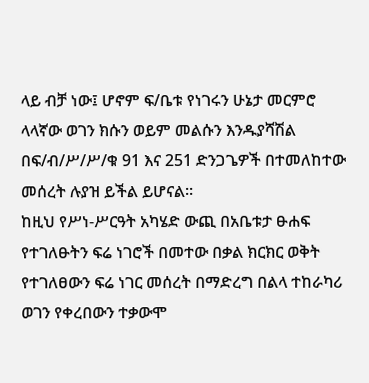ላይ ብቻ ነው፤ ሆኖም ፍ/ቤቱ የነገሩን ሁኔታ መርምሮ ላላኛው ወገን ክሱን ወይም መልሱን እንዱያሻሽል በፍ/ብ/ሥ/ሥ/ቁ 91 እና 251 ድንጋጌዎች በተመለከተው መሰረት ሉያዝ ይችል ይሆናል።
ከዚህ የሥነ-ሥርዓት አካሄድ ውጪ በአቤቱታ ፁሐፍ የተገለፁትን ፍሬ ነገሮች በመተው በቃል ክርክር ወቅት የተገለፀውን ፍሬ ነገር መሰረት በማድረግ በልላ ተከራካሪ ወገን የቀረበውን ተቃውሞ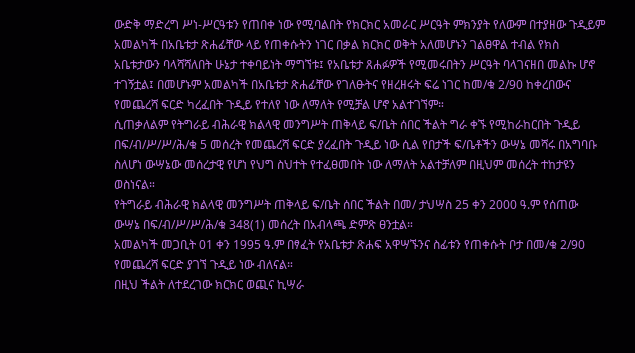ውድቅ ማድረግ ሥነ-ሥርዓቱን የጠበቀ ነው የሚባልበት የክርክር አመራር ሥርዓት ምክንያት የለውም በተያዘው ጉዲይም አመልካች በአቤቱታ ጽሐፊቸው ላይ የጠቀሱትን ነገር በቃል ክርክር ወቅት አለመሆኑን ገልፀዋል ተብል የክስ አቤቱታውን ባላሻሻለበት ሁኔታ ተቀባይነት ማግኘቱ፤ የአቤቱታ ጸሐፉዎች የሚመሩበትን ሥርዓት ባላገናዘበ መልኩ ሆኖ ተገኝቷል፤ በመሆኑም አመልካች በአቤቱታ ጽሐፊቸው የገለፁትና የዘረዘሩት ፍሬ ነገር ከመ/ቁ 2/90 ከቀረበውና የመጨረሻ ፍርድ ካረፈበት ጉዲይ የተለየ ነው ለማለት የሚቻል ሆኖ አልተገኘም።
ሲጠቃለልም የትግራይ ብሕራዊ ክልላዊ መንግሥት ጠቅላይ ፍ/ቤት ሰበር ችልት ግራ ቀኙ የሚከራከርበት ጉዲይ በፍ/ብ/ሥ/ሥ/ሕ/ቁ 5 መሰረት የመጨረሻ ፍርድ ያረፈበት ጉዲይ ነው ሲል የበታች ፍ/ቤቶችን ውሣኔ መሻሩ በአግባቡ ስለሆነ ውሣኔው መሰረታዊ የሆነ የህግ ስህተት የተፈፀመበት ነው ለማለት አልተቻለም በዚህም መሰረት ተከታዩን ወስነናል።
የትግራይ ብሕራዊ ክልላዊ መንግሥት ጠቅላይ ፍ/ቤት ሰበር ችልት በመ/ ታህሣስ 25 ቀን 2000 ዓ.ም የሰጠው ውሣኔ በፍ/ብ/ሥ/ሥ/ሕ/ቁ 348(1) መሰረት በአብላጫ ድምጽ ፀንቷል።
አመልካች መጋቢት 01 ቀን 1995 ዓ.ም በፃፈት የአቤቱታ ጽሐፍ አዋሣኙንና ስፊቱን የጠቀሱት ቦታ በመ/ቁ 2/90 የመጨረሻ ፍርድ ያገኘ ጉዲይ ነው ብለናል።
በዚህ ችልት ለተደረገው ክርክር ወጪና ኪሣራ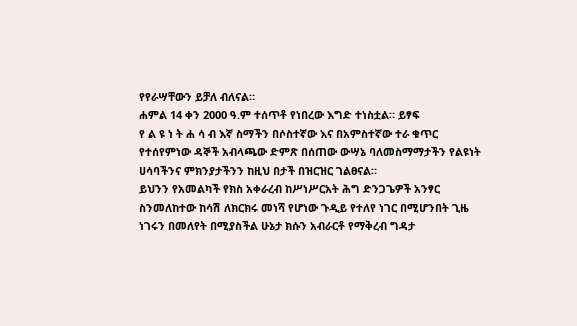የየራሣቸውን ይቻለ ብለናል።
ሐምል 14 ቀን 2000 ዓ.ም ተሰጥቶ የነበረው እግድ ተነስቷል። ይፃፍ
የ ል ዩ ነ ት ሐ ሳ ብ እኛ ስማችን በሶስተኛው እና በአምስተኛው ተራ ቁጥር የተሰየምነው ዳኞች አብላጫው ድምጽ በሰጠው ውሣኔ ባለመስማማታችን የልዩነት ሀሳባችንና ምክንያታችንን ከዚህ በታች በዝርዝር ገልፀናል።
ይህንን የአመልካች የክስ አቀራረብ ከሥነሥርአት ሕግ ድንጋጌዎች አንፃር ስንመለከተው ከሳሽ ለክርክሩ መነሻ የሆነው ጉዲይ የተለየ ነገር በሚሆንበት ጊዜ ነገሩን በመለየት በሚያስችል ሁኔታ ክሱን አብራርቶ የማቅረብ ግዳታ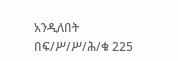አንዲለበት በፍ/ሥ/ሥ/ሕ/ቁ 225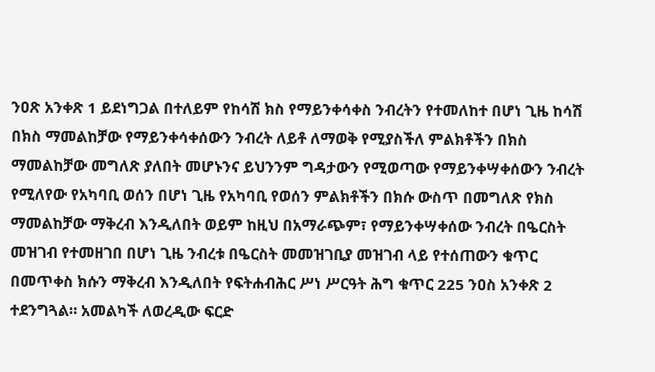ንዐጽ አንቀጽ 1 ይደነግጋል በተለይም የከሳሽ ክስ የማይንቀሳቀስ ንብረትን የተመለከተ በሆነ ጊዜ ከሳሽ በክስ ማመልከቻው የማይንቀሳቀሰውን ንብረት ለይቶ ለማወቅ የሚያስችለ ምልክቶችን በክስ ማመልከቻው መግለጽ ያለበት መሆኑንና ይህንንም ግዳታውን የሚወጣው የማይንቀሣቀሰውን ንብረት የሚለየው የአካባቢ ወሰን በሆነ ጊዜ የአካባቢ የወሰን ምልክቶችን በክሱ ውስጥ በመግለጽ የክስ ማመልከቻው ማቅረብ እንዲለበት ወይም ከዚህ በአማራጭም፣ የማይንቀሣቀሰው ንብረት በዔርስት መዝገብ የተመዘገበ በሆነ ጊዜ ንብረቱ በዔርስት መመዝገቢያ መዝገብ ላይ የተሰጠውን ቁጥር በመጥቀስ ክሱን ማቅረብ እንዲለበት የፍትሐብሕር ሥነ ሥርዓት ሕግ ቁጥር 225 ንዐስ አንቀጽ 2 ተደንግጓል። አመልካች ለወረዲው ፍርድ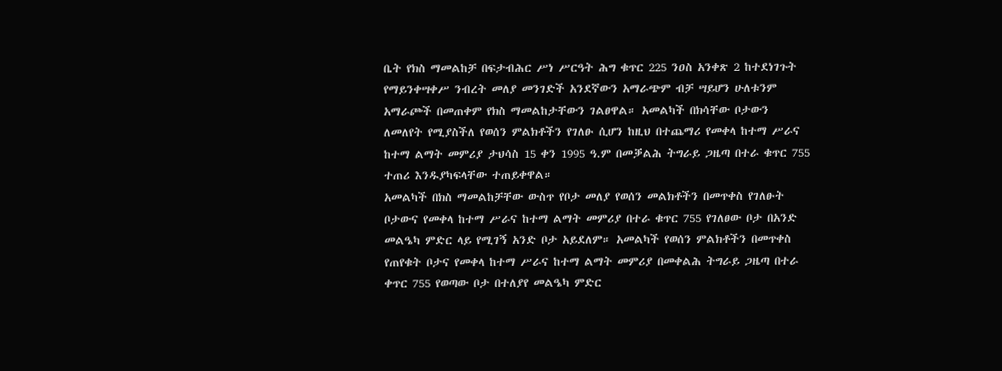ቤት የክስ ማመልከቻ በፍታብሕር ሥነ ሥርዓት ሕግ ቁጥር 225 ንዐስ አንቀጽ 2 ከተደነገጉት የማይንቀሣቀሥ ንብረት መለያ መንገድች አንደኛውን አማራጭም ብቻ ሣይሆን ሁለቱንም አማራጮች በመጠቀም የክስ ማመልከታቸውን ገልፀዋል። አመልካች በክሳቸው ቦታውን ለመለየት የሚያስችለ የወሰን ምልክቶችን የገለፁ ሲሆን ከዚህ በተጨማሪ የመቀላ ከተማ ሥራና ከተማ ልማት መምሪያ ታህሳስ 15 ቀን 1995 ዓ.ም በመቓልሕ ትግራይ ጋዜጣ በተራ ቁጥር 755 ተጠሪ እንዱያካፍላቸው ተጠይቀዋል።
አመልካች በክስ ማመልከቻቸው ውስጥ የቦታ መለያ የወሰን መልክቶችን በመጥቀስ የገለፁት ቦታውና የመቀላ ከተማ ሥራና ከተማ ልማት መምሪያ በተራ ቁጥር 755 የገለፀው ቦታ በአንድ መልዔካ ምድር ላይ የሚገኝ አንድ ቦታ አይደለም። አመልካች የወሰን ምልክቶችን በመጥቀስ የጠየቁት ቦታና የመቀላ ከተማ ሥራና ከተማ ልማት መምሪያ በመቀልሕ ትግራይ ጋዜጣ በተራ ቀጥር 755 የወጣው ቦታ በተለያየ መልዔካ ምድር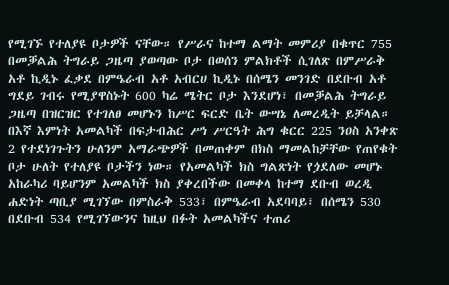የሚገኙ የተለያዩ ቦታዎች ናቸው። የሥራና ከተማ ልማት መምሪያ በቁጥር 755 በመቓልሕ ትግራይ ጋዜጣ ያወጣው ቦታ በወሰን ምልክቶች ሲገለጽ በምሥራቅ አቶ ኪዲኑ ፈቃደ በምዔራብ አቶ አብርሀ ኪዲኑ በሰሜን መንገድ በደቡብ አቶ ግደይ ገብሩ የሚያዋስኑት 600 ካሬ ሜትር ቦታ እንደሆነ፣ በመቓልሕ ትግራይ ጋዜጣ በዝርዝር የተገለፀ መሆኑን ከሥር ፍርድ ቤት ውሣኔ ለመረዲት ይቻላል።
በእኛ እምነት አመልካች በፍታብሕር ሥነ ሥርዓት ሕግ ቁርር 225 ንዐስ አንቀጽ 2 የተደነገጉትን ሁለንም አማራጭዎች በመጠቀም በክስ ማመልከቻቸው የጠየቁት ቦታ ሁለት የተለያዩ ቦታችን ነው። የአመልካች ክስ ግልጽነት የጏደለው መሆኑ አከራካሪ ባይሆንም አመልካች ክስ ያቀረበችው በመቀላ ከተማ ደቡብ ወረዲ ሐድነት ጣቢያ ሚገኘው በምስራቅ 533፣ በምዔራብ አደባባይ፣ በሰሜን 530 በደቡብ 534 የሚገኘውንና ከዚህ በፉት አመልካችና ተጠሪ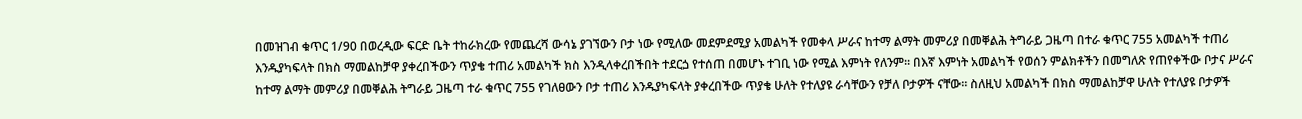በመዝገብ ቁጥር 1/90 በወረዲው ፍርድ ቤት ተከራክረው የመጨረሻ ውሳኔ ያገኘውን ቦታ ነው የሚለው መደምደሚያ አመልካች የመቀላ ሥራና ከተማ ልማት መምሪያ በመቐልሕ ትግራይ ጋዜጣ በተራ ቁጥር 755 አመልካች ተጠሪ እንዱያካፍላት በክስ ማመልከቻዋ ያቀረበችውን ጥያቄ ተጠሪ አመልካች ክስ እንዲላቀረበችበት ተደርጏ የተሰጠ በመሆኑ ተገቢ ነው የሚል እምነት የለንም። በእኛ እምነት አመልካች የወሰን ምልክቶችን በመግለጽ የጠየቀችው ቦታና ሥራና ከተማ ልማት መምሪያ በመቐልሕ ትግራይ ጋዜጣ ተራ ቁጥር 755 የገለፀውን ቦታ ተጠሪ እንዱያካፍላት ያቀረበችው ጥያቄ ሁለት የተለያዩ ራሳቸውን የቻለ ቦታዎች ናቸው። ስለዚህ አመልካች በክስ ማመልከቻዋ ሁለት የተለያዩ ቦታዎች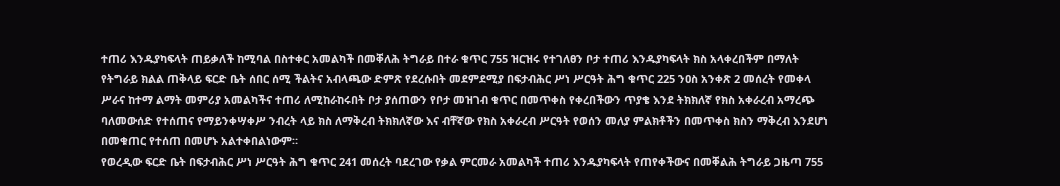ተጠሪ እንዱያካፍላት ጠይቃለች ከሚባል በስተቀር አመልካች በመቐለሕ ትግራይ በተራ ቁጥር 755 ዝርዝሩ የተገለፀን ቦታ ተጠሪ እንዱያካፍላት ክስ አላቀረበችም በማለት የትግራይ ክልል ጠቅላይ ፍርድ ቤት ሰበር ሰሚ ችልትና አብላጫው ድምጽ የደረሱበት መደምደሚያ በፍታብሕር ሥነ ሥርዓት ሕግ ቁጥር 225 ንዐስ አንቀጽ 2 መሰረት የመቀላ ሥራና ከተማ ልማት መምሪያ አመልካችና ተጠሪ ለሚከራከሩበት ቦታ ያሰጠውን የቦታ መዝገብ ቁጥር በመጥቀስ የቀረበችውን ጥያቄ እንደ ትክክለኛ የክስ አቀራረብ አማረጭ ባለመውሰድ የተሰጠና የማይንቀሣቀሥ ንብረት ላይ ክስ ለማቅረብ ትክክለኛው እና ብቸኛው የክስ አቀራረብ ሥርዓት የወሰን መለያ ምልክቶችን በመጥቀስ ክስን ማቅረብ እንደሆነ በመቁጠር የተሰጠ በመሆኑ አልተቀበልነውም።
የወረዲው ፍርድ ቤት በፍታብሕር ሥነ ሥርዓት ሕግ ቁጥር 241 መሰረት ባደረገው የቃል ምርመራ አመልካች ተጠሪ እንዱያካፍላት የጠየቀችውና በመቐልሕ ትግራይ ጋዜጣ 755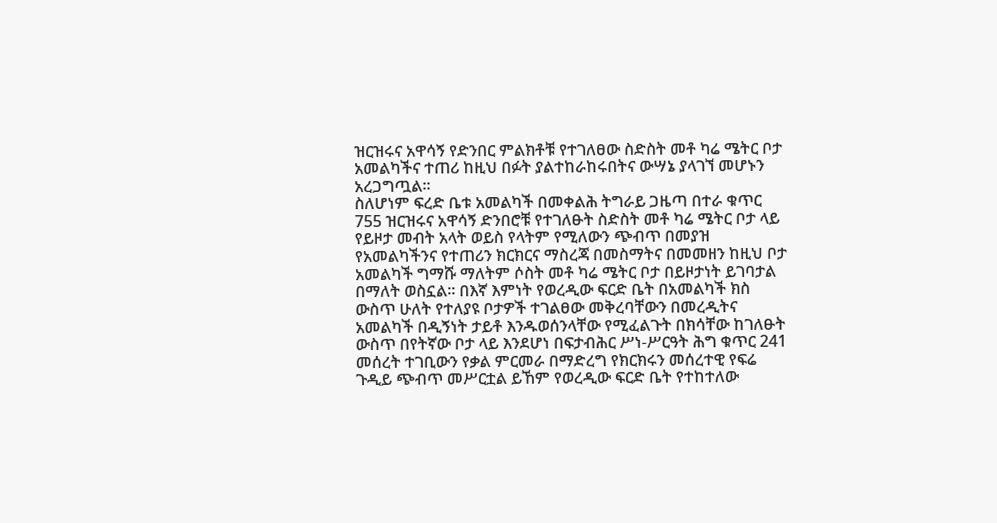ዝርዝሩና አዋሳኝ የድንበር ምልክቶቹ የተገለፀው ስድስት መቶ ካሬ ሜትር ቦታ አመልካችና ተጠሪ ከዚህ በፉት ያልተከራከሩበትና ውሣኔ ያላገኘ መሆኑን አረጋግጧል።
ስለሆነም ፍረድ ቤቱ አመልካች በመቀልሕ ትግራይ ጋዜጣ በተራ ቁጥር 755 ዝርዝሩና አዋሳኝ ድንበሮቹ የተገለፁት ስድስት መቶ ካሬ ሜትር ቦታ ላይ የይዞታ መብት አላት ወይስ የላትም የሚለውን ጭብጥ በመያዝ የአመልካችንና የተጠሪን ክርክርና ማስረጃ በመስማትና በመመዘን ከዚህ ቦታ አመልካች ግማሹ ማለትም ሶስት መቶ ካሬ ሜትር ቦታ በይዞታነት ይገባታል በማለት ወስኗል። በእኛ እምነት የወረዲው ፍርድ ቤት በአመልካች ክስ ውስጥ ሁለት የተለያዩ ቦታዎች ተገልፀው መቅረባቸውን በመረዲትና አመልካች በዲኝነት ታይቶ እንዱወሰንላቸው የሚፈልጉት በክሳቸው ከገለፁት ውስጥ በየትኛው ቦታ ላይ እንደሆነ በፍታብሕር ሥነ-ሥርዓት ሕግ ቁጥር 241 መሰረት ተገቢውን የቃል ምርመራ በማድረግ የክርክሩን መሰረተዊ የፍሬ ጉዲይ ጭብጥ መሥርቷል ይኸም የወረዲው ፍርድ ቤት የተከተለው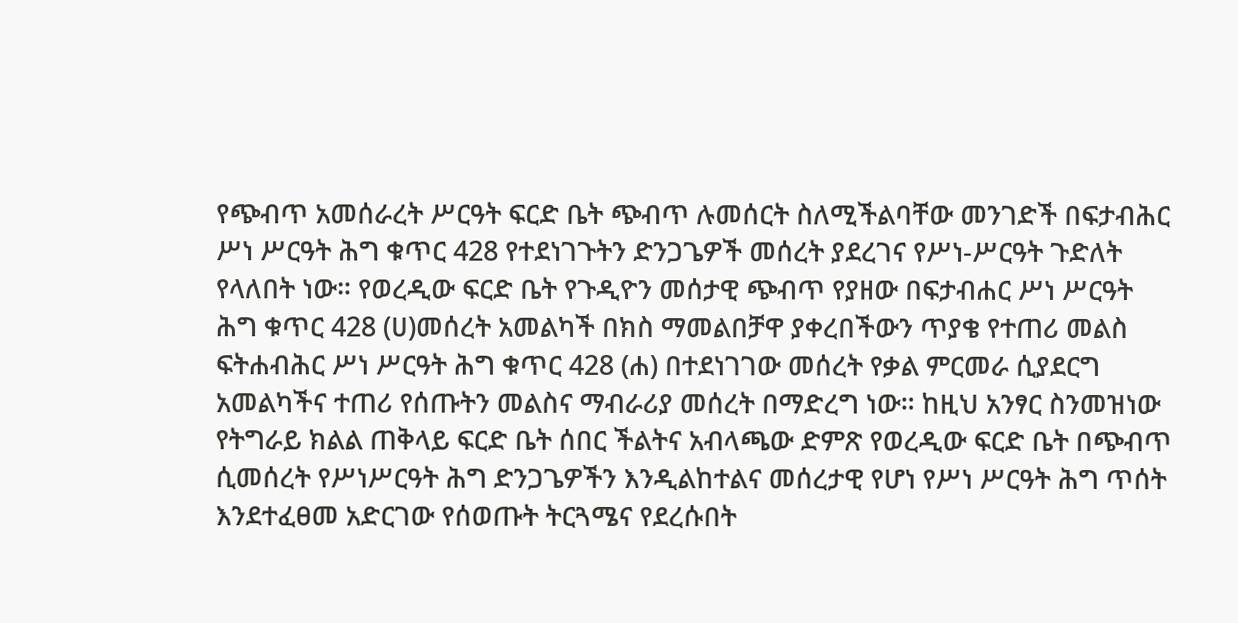የጭብጥ አመሰራረት ሥርዓት ፍርድ ቤት ጭብጥ ሉመሰርት ስለሚችልባቸው መንገድች በፍታብሕር ሥነ ሥርዓት ሕግ ቁጥር 428 የተደነገጉትን ድንጋጌዎች መሰረት ያደረገና የሥነ-ሥርዓት ጉድለት የላለበት ነው። የወረዲው ፍርድ ቤት የጉዲዮን መሰታዊ ጭብጥ የያዘው በፍታብሐር ሥነ ሥርዓት ሕግ ቁጥር 428 (ሀ)መሰረት አመልካች በክስ ማመልበቻዋ ያቀረበችውን ጥያቄ የተጠሪ መልስ ፍትሐብሕር ሥነ ሥርዓት ሕግ ቁጥር 428 (ሐ) በተደነገገው መሰረት የቃል ምርመራ ሲያደርግ አመልካችና ተጠሪ የሰጡትን መልስና ማብራሪያ መሰረት በማድረግ ነው። ከዚህ አንፃር ስንመዝነው የትግራይ ክልል ጠቅላይ ፍርድ ቤት ሰበር ችልትና አብላጫው ድምጽ የወረዲው ፍርድ ቤት በጭብጥ ሲመሰረት የሥነሥርዓት ሕግ ድንጋጌዎችን እንዲልከተልና መሰረታዊ የሆነ የሥነ ሥርዓት ሕግ ጥሰት እንደተፈፀመ አድርገው የሰወጡት ትርጓሜና የደረሱበት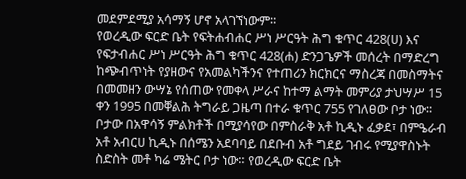መደምደሚያ አሳማኝ ሆኖ አላገኘነውም።
የወረዲው ፍርድ ቤት የፍትሐብሐር ሥነ ሥርዓት ሕግ ቁጥር 428(ሀ) እና የፍታብሐር ሥነ ሥርዓት ሕግ ቁጥር 428(ሐ) ድንጋጌዎች መሰረት በማድረግ ከጭብጥነት የያዘውና የአመልካችንና የተጠሪን ክርክርና ማስረጃ በመስማትና በመመዘን ውሣኔ የሰጠው የመቀላ ሥራና ከተማ ልማት መምሪያ ታህሣሥ 15 ቀን 1995 በመቐልሕ ትግራይ ጋዜጣ በተራ ቁጥር 755 የገለፀው ቦታ ነው። ቦታው በአዋሳኝ ምልክቶች በሚያሳየው በምስራቅ አቶ ኪዲኑ ፈቃደ፣ በምዔራብ አቶ አብርሀ ኪዲኑ በሰሜን አደባባይ በደቡብ አቶ ግደይ ገብሩ የሚያዋስኑት ስድስት መቶ ካሬ ሜትር ቦታ ነው። የወረዲው ፍርድ ቤት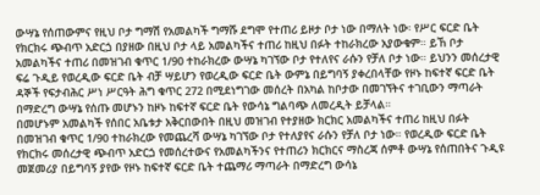ውሣኔ የሰጠውምና የዚህ ቦታ ግማሽ የአመልካች ግማሹ ደግሞ የተጠሪ ይዞታ ቦታ ነው በማለት ነው፡ የሥር ፍርድ ቤት የክርክሩ ጭብጥ አድርጏ በያዘው በዚህ ቦታ ላይ አመልካችና ተጠሪ ከዚህ በፉት ተከራክረው አያውቁም። ይኸ ቦታ አመልካችና ተጠሪ በመዝገብ ቁጥር 1/90 ተከራክረው ውሣኔ ካገኘው ቦታ የተለየና ራሱን የቻለ ቦታ ነው። ይህንን መሰረታዊ ፍሬ ጉዲይ የወረዲው ፍርድ ቤት ብቻ ሣይሆን የወረዲው ፍርድ ቤት ውምኔ በይግባኝ ያቀረበላቸው የዞኑ ከፍተኛ ፍርድ ቤት ዳኞች የፍታብሕር ሥነ ሥርዓት ሕግ ቁጥር 272 በሚደነግገው መሰረት በአካል ከቦታው በመገኘትና ተገቢውን ማጣራት በማድረግ ውሣኔ የሰጡ መሆኑን ከዞኑ ከፍተኛ ፍርድ ቤት የውሳኔ ግልባጭ ለመረዲት ይቻላል።
በመሆኑም አመልካች የሰበር አቤቱታ አቅርበውበት በዚህ መዝገብ የተያዘው ክርክር አመልካችና ተጠሪ ከዚህ በፉት በመዝገብ ቁጥር 1/90 ተከራክረው የመጨረሻ ውሣኔ ካገኘው ቦታ የተለያየና ራሱን የቻለ ቦታ ነው። የወረዲው ፍርድ ቤት የክርክሩ መሰረታዊ ጭብጥ አድርጏ የመሰረተውና የአመልካችንና የተጠሪን ክርክርና ማስረጃ ሰምቶ ውሣኔ የሰጠበትና ጉዲዩ መጀመሪያ በይግባኝ ያየው የዞኑ ከፍተኛ ፍርድ ቤት ተጨማሪ ማጣራት በማድረግ ውሳኔ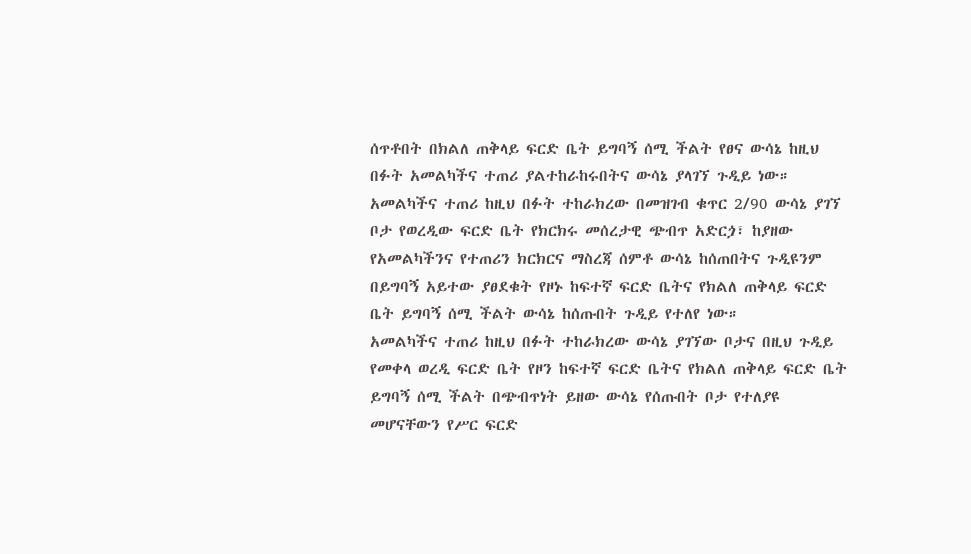ሰጥቶበት በክልለ ጠቅላይ ፍርድ ቤት ይግባኝ ሰሚ ችልት የፀና ውሳኔ ከዚህ በፉት አመልካችና ተጠሪ ያልተከራከሩበትና ውሳኔ ያላገኘ ጉዲይ ነው። አመልካችና ተጠሪ ከዚህ በፉት ተከራክረው በመዝገብ ቁጥር 2/90 ውሳኔ ያገኘ ቦታ የወረዲው ፍርድ ቤት የክርክሩ መሰረታዊ ጭብጥ አድርጏ፣ ከያዘው የአመልካችንና የተጠሪን ክርክርና ማስረጃ ሰምቶ ውሳኔ ከሰጠበትና ጉዲዩንም በይግባኝ አይተው ያፀደቁት የዞኑ ከፍተኛ ፍርድ ቤትና የክልለ ጠቅላይ ፍርድ ቤት ይግባኝ ሰሚ ችልት ውሳኔ ከሰጡበት ጉዲይ የተለየ ነው።
አመልካችና ተጠሪ ከዚህ በፉት ተከራክረው ውሳኔ ያገኘው ቦታና በዚህ ጉዲይ የመቀላ ወረዲ ፍርድ ቤት የዞን ከፍተኛ ፍርድ ቤትና የክልለ ጠቅላይ ፍርድ ቤት ይግባኝ ሰሚ ችልት በጭብጥነት ይዘው ውሳኔ የሰጡበት ቦታ የተለያዩ መሆናቸውን የሥር ፍርድ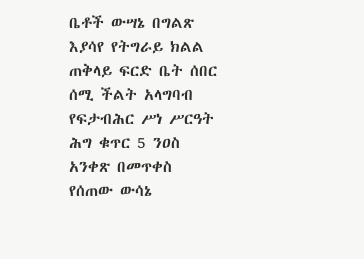ቤቶች ውሣኔ በግልጽ እያሳየ የትግራይ ክልል ጠቅላይ ፍርድ ቤት ሰበር ሰሚ ችልት አላግባብ የፍታብሕር ሥነ ሥርዓት ሕግ ቁጥር 5 ንዐስ አንቀጽ በመጥቀስ የሰጠው ውሳኔ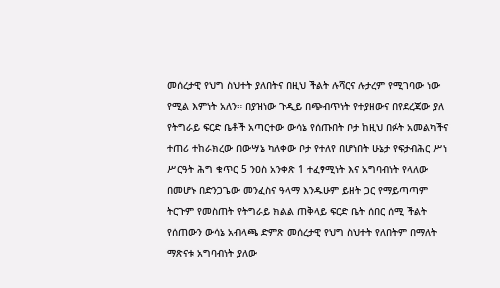መሰረታዊ የህግ ስህተት ያለበትና በዚህ ችልት ሉሻርና ሉታረም የሚገባው ነው የሚል እምነት አለን። በያዝነው ጉዲይ በጭብጥነት የተያዘውና በየደረጃው ያለ የትግራይ ፍርድ ቤቶች አጣርተው ውሳኔ የሰጡበት ቦታ ከዚህ በፉት አመልካችና ተጠሪ ተከራክረው በውሣኔ ካለቀው ቦታ የተለየ በሆነበት ሁኔታ የፍታብሕር ሥነ ሥርዓት ሕግ ቁጥር 5 ንዐስ አንቀጽ 1 ተፈፃሚነት እና አግባብነት የላለው በመሆኑ በድንጋጌው መንፈስና ዓላማ እንዱሁም ይዘት ጋር የማይጣጣም ትርጉም የመስጠት የትግራይ ክልል ጠቅላይ ፍርድ ቤት ሰበር ሰሚ ችልት የሰጠውን ውሳኔ አብላጫ ድምጽ መሰረታዊ የህግ ስህተት የለበትም በማለት ማጽናቱ አግባብነት ያለው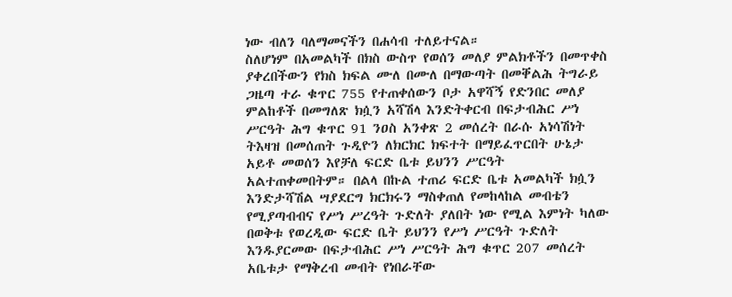ነው ብለን ባለማመናችን በሐሳብ ተለይተናል።
ስለሆነም በአመልካች በክስ ውስጥ የወሰን መለያ ምልክቶችን በመጥቀስ ያቀረበችውን የክስ ክፍል ሙለ በሙለ በማውጣት በመቐልሕ ትግራይ ጋዜጣ ተራ ቁጥር 755 የተጠቀሰውን ቦታ አዋሻኝ የድንበር መለያ ምልከቶች በመግለጽ ክሷን አሻሽላ እንድትቀርብ በፍታብሕር ሥነ ሥርዓት ሕግ ቁጥር 91 ንዐስ አንቀጽ 2 መሰረት በራሱ አነሳሽነት ትእዛዝ በመሰጠት ጉዲዮን ለክርክር ክፍተት በማይፈጥርበት ሁኔታ አይቶ መወሰን እየቻለ ፍርድ ቤቱ ይህንን ሥርዓት አልተጠቀመበትም። በልላ በኩል ተጠሪ ፍርድ ቤቱ አመልካች ክሷን እንድታሻሽል ሣያደርግ ክርክሩን ማስቀጠለ የመከላከል መብቴን የሚያጣብብና የሥነ ሥረዓት ጉድለት ያለበት ነው የሚል እምነት ካለው በወቅቱ የወረዲው ፍርድ ቤት ይህንን የሥነ ሥርዓት ጉድለት እንዱያርመው በፍታብሕር ሥነ ሥርዓት ሕግ ቁጥር 207 መሰረት አቤቱታ የማቅረብ መብት የነበራቸው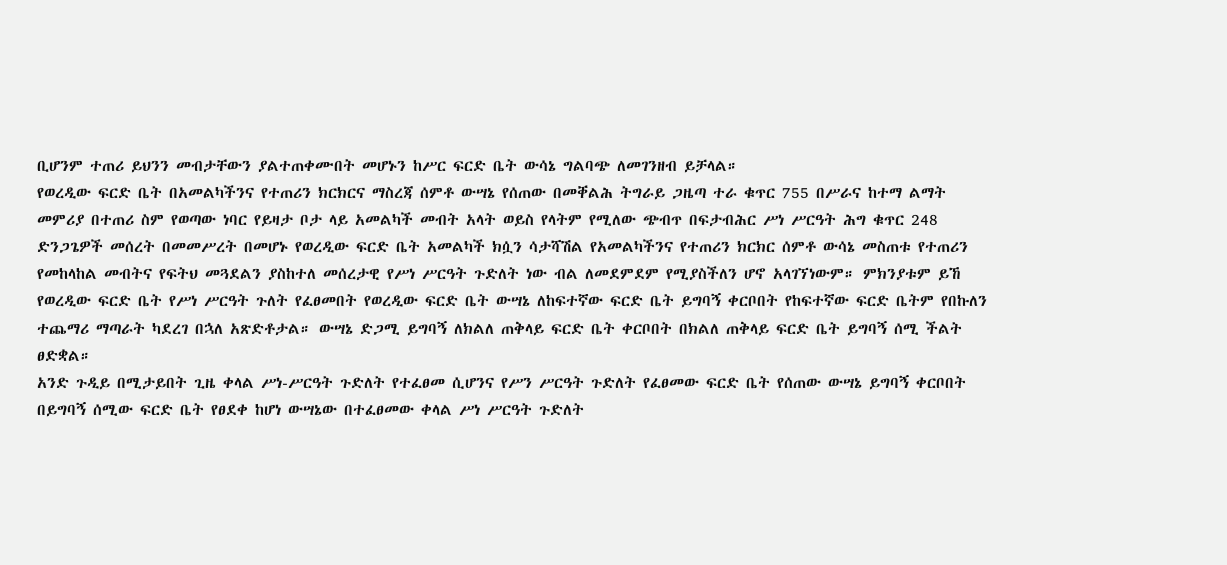ቢሆንም ተጠሪ ይህንን መብታቸውን ያልተጠቀሙበት መሆኑን ከሥር ፍርድ ቤት ውሳኔ ግልባጭ ለመገንዘብ ይቻላል።
የወረዲው ፍርድ ቤት በአመልካችንና የተጠሪን ክርክርና ማስረጃ ሰምቶ ውሣኔ የሰጠው በመቐልሕ ትግራይ ጋዜጣ ተራ ቁጥር 755 በሥራና ከተማ ልማት መምሪያ በተጠሪ ስም የወጣው ነባር የይዛታ ቦታ ላይ አመልካች መብት አላት ወይስ የላትም የሚለው ጭብጥ በፍታብሕር ሥነ ሥርዓት ሕግ ቁጥር 248 ድንጋጌዎች መሰረት በመመሥረት በመሆኑ የወረዲው ፍርድ ቤት አመልካች ክሷን ሳታሻሽል የአመልካችንና የተጠሪን ክርክር ሰምቶ ውሳኔ መስጠቱ የተጠሪን የመከላከል መብትና የፍትህ መጓደልን ያስከተለ መሰረታዊ የሥነ ሥርዓት ጉድለት ነው ብል ለመደምደም የሚያስችለን ሆኖ አላገኘነውም። ምክንያቱም ይኸ የወረዲው ፍርድ ቤት የሥነ ሥርዓት ጉለት የፈፀመበት የወረዲው ፍርድ ቤት ውሣኔ ለከፍተኛው ፍርድ ቤት ይግባኝ ቀርቦበት የከፍተኛው ፍርድ ቤትም የበኩለን ተጨማሪ ማጣራት ካደረገ በኋለ አጽድቶታል። ውሣኔ ድጋሚ ይግባኝ ለክልለ ጠቅላይ ፍርድ ቤት ቀርቦበት በክልለ ጠቅላይ ፍርድ ቤት ይግባኝ ሰሚ ችልት ፀድቋል።
አንድ ጉዲይ በሚታይበት ጊዜ ቀላል ሥነ-ሥርዓት ጉድለት የተፈፀመ ሲሆንና የሥን ሥርዓት ጉድለት የፈፀመው ፍርድ ቤት የሰጠው ውሣኔ ይግባኝ ቀርቦበት በይግባኝ ሰሚው ፍርድ ቤት የፀደቀ ከሆነ ውሣኔው በተፈፀመው ቀላል ሥነ ሥርዓት ጉድለት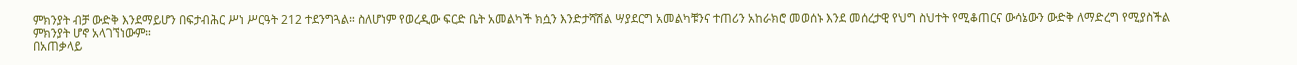ምክንያት ብቻ ውድቅ እንደማይሆን በፍታብሕር ሥነ ሥርዓት 212 ተደንግጓል። ስለሆነም የወረዲው ፍርድ ቤት አመልካች ክሷን እንድታሻሽል ሣያደርግ አመልካቹንና ተጠሪን አከራክሮ መወሰኑ እንደ መሰረታዊ የህግ ስህተት የሚቆጠርና ውሳኔውን ውድቅ ለማድረግ የሚያስችል ምክንያት ሆኖ አላገኘነውም።
በአጠቃላይ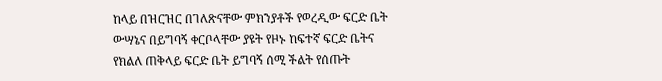ከላይ በዝርዝር በገለጽናቸው ምክንያቶች የወረዲው ፍርድ ቤት ውሣኔና በይግባኝ ቀርቦላቸው ያዩት የዞኑ ከፍተኛ ፍርድ ቤትና የክልለ ጠቅላይ ፍርድ ቤት ይግባኝ ሰሚ ችልት የሰጡት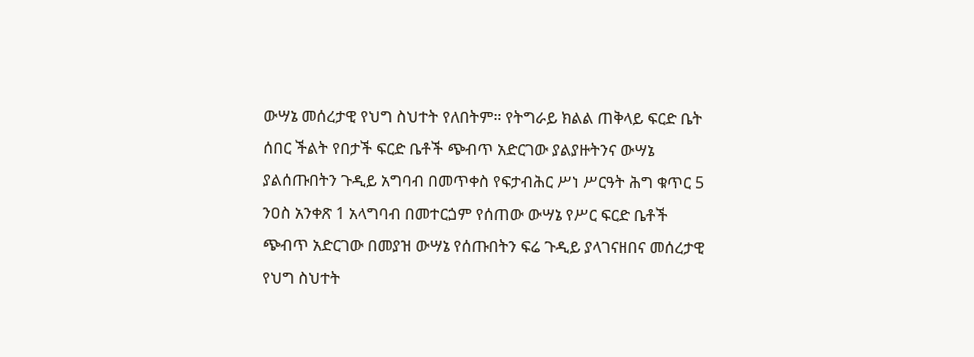ውሣኔ መሰረታዊ የህግ ስህተት የለበትም። የትግራይ ክልል ጠቅላይ ፍርድ ቤት ሰበር ችልት የበታች ፍርድ ቤቶች ጭብጥ አድርገው ያልያዙትንና ውሣኔ ያልሰጡበትን ጉዲይ አግባብ በመጥቀስ የፍታብሕር ሥነ ሥርዓት ሕግ ቁጥር 5 ንዐስ አንቀጽ 1 አላግባብ በመተርጏም የሰጠው ውሣኔ የሥር ፍርድ ቤቶች ጭብጥ አድርገው በመያዝ ውሣኔ የሰጡበትን ፍሬ ጉዲይ ያላገናዘበና መሰረታዊ የህግ ስህተት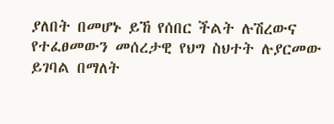ያለበት በመሆኑ ይኸ የሰበር ችልት ሉሽረውና የተፈፀመውን መሰረታዊ የህግ ስህተት ሉያርመው ይገባል በማለት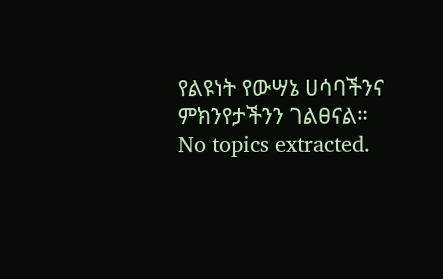የልዩነት የውሣኔ ሀሳባችንና ምክንየታችንን ገልፀናል።
No topics extracted.